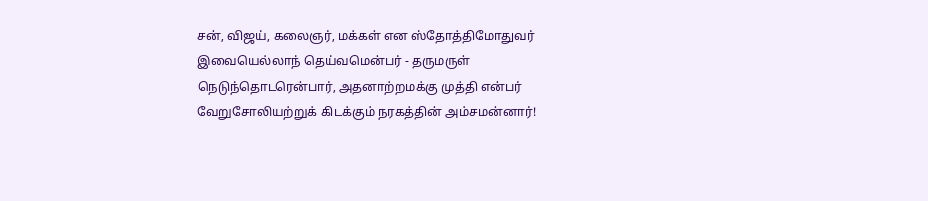சன், விஜய், கலைஞர், மக்கள் என ஸ்தோத்திமோதுவர்
இவையெல்லாந் தெய்வமென்பர் - தருமருள்
நெடுந்தொடரென்பார், அதனாற்றமக்கு முத்தி என்பர்
வேறுசோலியற்றுக் கிடக்கும் நரகத்தின் அம்சமன்னார்!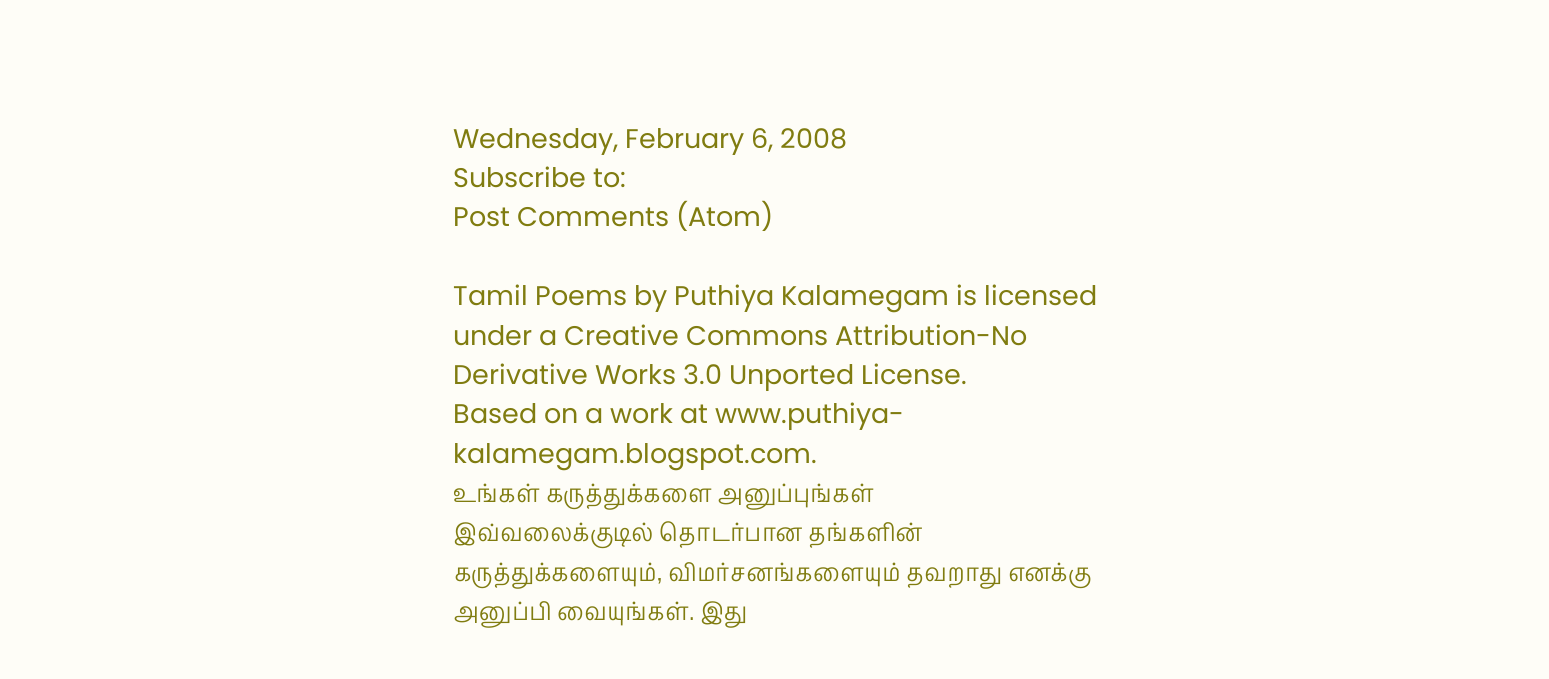Wednesday, February 6, 2008
Subscribe to:
Post Comments (Atom)

Tamil Poems by Puthiya Kalamegam is licensed under a Creative Commons Attribution-No Derivative Works 3.0 Unported License.
Based on a work at www.puthiya-kalamegam.blogspot.com.
உங்கள் கருத்துக்களை அனுப்புங்கள்
இவ்வலைக்குடில் தொடர்பான தங்களின் கருத்துக்களையும், விமர்சனங்களையும் தவறாது எனக்கு அனுப்பி வையுங்கள். இது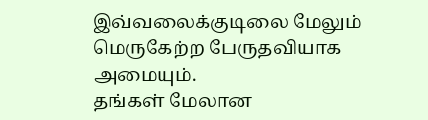இவ்வலைக்குடிலை மேலும் மெருகேற்ற பேருதவியாக அமையும்.
தங்கள் மேலான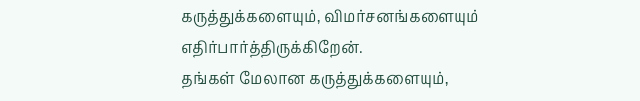கருத்துக்களையும், விமர்சனங்களையும் எதிர்பார்த்திருக்கிறேன்.
தங்கள் மேலான கருத்துக்களையும்,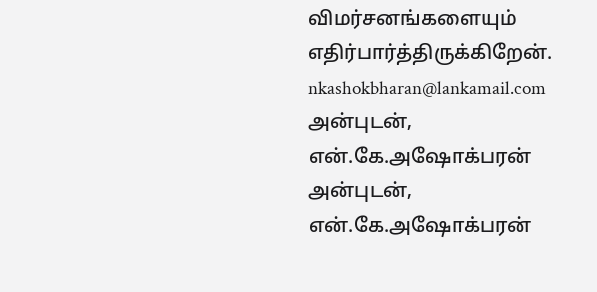விமர்சனங்களையும் எதிர்பார்த்திருக்கிறேன்.
nkashokbharan@lankamail.com
அன்புடன்,
என்.கே.அஷோக்பரன்
அன்புடன்,
என்.கே.அஷோக்பரன்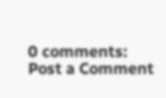0 comments:
Post a Comment